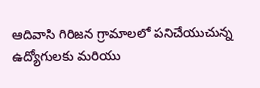ఆదివాసి గిరిజన గ్రామాలలో పనిచేయుచున్న ఉద్యోగులకు మరియు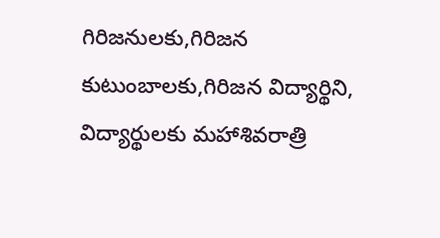గిరిజనులకు,గిరిజన కుటుంబాలకు,గిరిజన విద్యార్థిని, విద్యార్థులకు మహాశివరాత్రి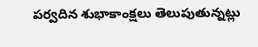పర్వదిన శుభాకాంక్షలు తెలుపుతున్నట్లు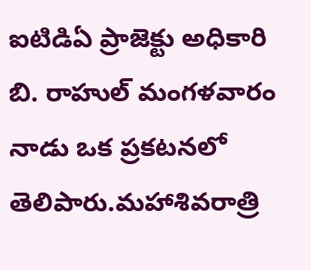ఐటిడిఏ ప్రాజెక్టు అధికారి బి. రాహుల్ మంగళవారం నాడు ఒక ప్రకటనలో తెలిపారు.మహాశివరాత్రి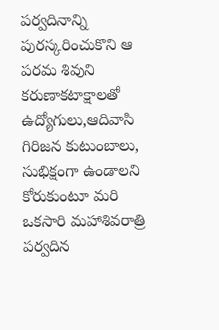పర్వదినాన్ని పురస్కరించుకొని ఆ పరమ శివుని కరుణాకటాక్షాలతో ఉద్యోగులు,ఆదివాసి గిరిజన కుటుంబాలు, సుభిక్షంగా ఉండాలని కోరుకుంటూ మరి ఒకసారి మహాశివరాత్రి పర్వదిన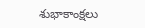శుభాకాంక్షలు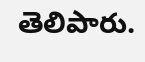తెలిపారు.